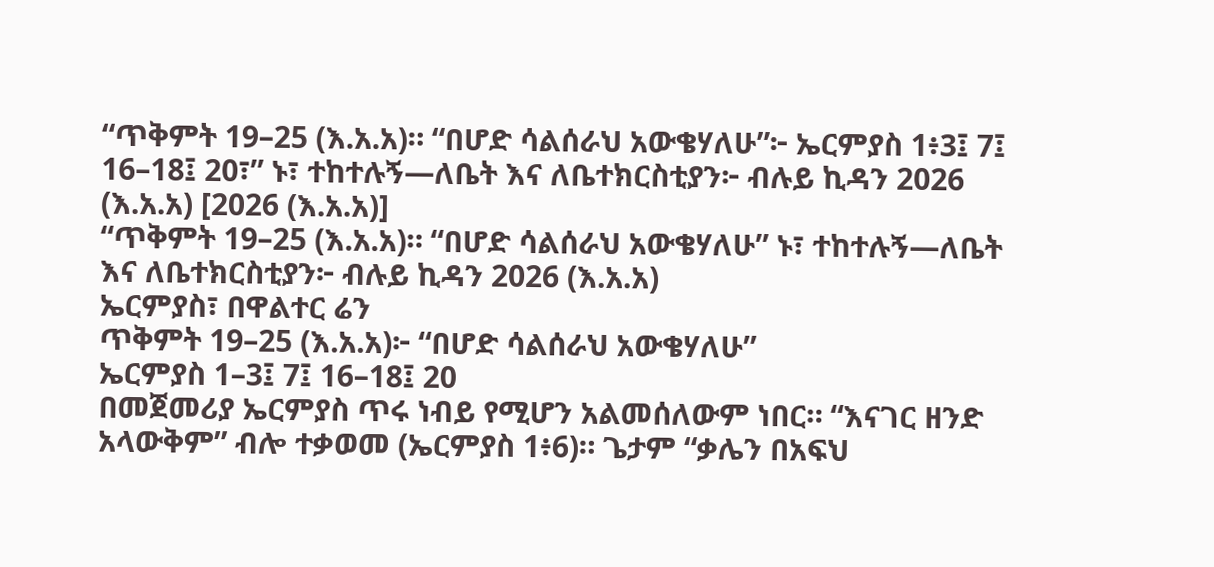“ጥቅምት 19–25 (እ.አ.አ)። “በሆድ ሳልሰራህ አውቄሃለሁ”፦ ኤርምያስ 1፥3፤ 7፤ 16–18፤ 20፣” ኑ፣ ተከተሉኝ—ለቤት እና ለቤተክርስቲያን፦ ብሉይ ኪዳን 2026 (እ.አ.አ) [2026 (እ.አ.አ)]
“ጥቅምት 19–25 (እ.አ.አ)። “በሆድ ሳልሰራህ አውቄሃለሁ” ኑ፣ ተከተሉኝ—ለቤት እና ለቤተክርስቲያን፦ ብሉይ ኪዳን 2026 (እ.አ.አ)
ኤርምያስ፣ በዋልተር ሬን
ጥቅምት 19–25 (እ.አ.አ)፦ “በሆድ ሳልሰራህ አውቄሃለሁ”
ኤርምያስ 1–3፤ 7፤ 16–18፤ 20
በመጀመሪያ ኤርምያስ ጥሩ ነብይ የሚሆን አልመሰለውም ነበር። “እናገር ዘንድ አላውቅም” ብሎ ተቃወመ (ኤርምያስ 1፥6)። ጌታም “ቃሌን በአፍህ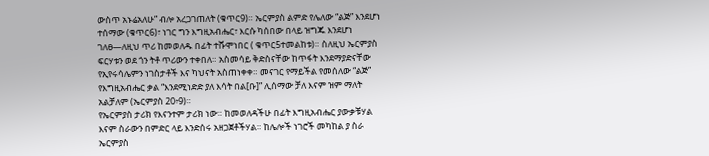ውስጥ አኑሬአለሁ” ብሎ አረጋገጠለት (ቁጥር9)። ኤርምያስ ልምድ የሌለው “ልጅ” እንደሆነ ተሰማው (ቁጥር6)፣ ነገር ግን እግዚአብሔር፣ እርሱ ካሰበው በላይ ዝግጁ እንደሆነ ገለፀ—ለዚህ ጥሪ ከመወለዱ በፊት ተሹሞነበር ( ቁጥር5ተመልከቱ)። ስለዚህ ኤርምያስ ፍርሃቱን ወደ ጎን ትቶ ጥሪውን ተቀበለ። አስመሳይ ቅድስናቸው ከጥፋት እንደማያድናቸው የኢየሩሳሌምን ነገስታቶች እና ካህናት አስጠነቀቀ። መናገር የማይችል የመሰለው “ልጅ” የእግዚአብሔር ቃል “እንደሚነድድ ያለ እሳት በል[ቡ]” ሊሰማው ቻለ እናም ዝም ማለት አልቻለም (ኤርምያስ 20፥9)።
የኤርምያስ ታሪክ የእናንተም ታሪክ ነው። ከመወለዳችሁ በፊት እግዚአብሔር ያውቃቹሃል እናም ስራውን በምድር ላይ እንድሰሩ አዘጋጀቶችሃል። ከሌሎች ነገሮች መካከል ያ ስራ ኤርምያስ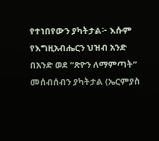የተነበየውን ያካትታል፦ እሱም የእግዚአብሔርን ህዝብ አንድ በአንድ ወደ “ጽዮን ለማምጣት” መሰብሰብን ያካትታል (ኤርምያስ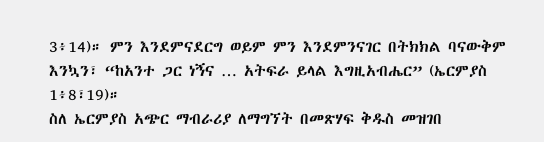3፥14)። ምን እንደምናደርግ ወይም ምን እንደምንናገር በትክክል ባናውቅም እንኳን፣ “ከአንተ ጋር ነኝና … አትፍራ ይላል እግዚአብሔር” (ኤርምያስ 1፥8፣19)።
ስለ ኤርምያስ አጭር ማብራሪያ ለማግኘት በመጽሃፍ ቅዱስ መዝገበ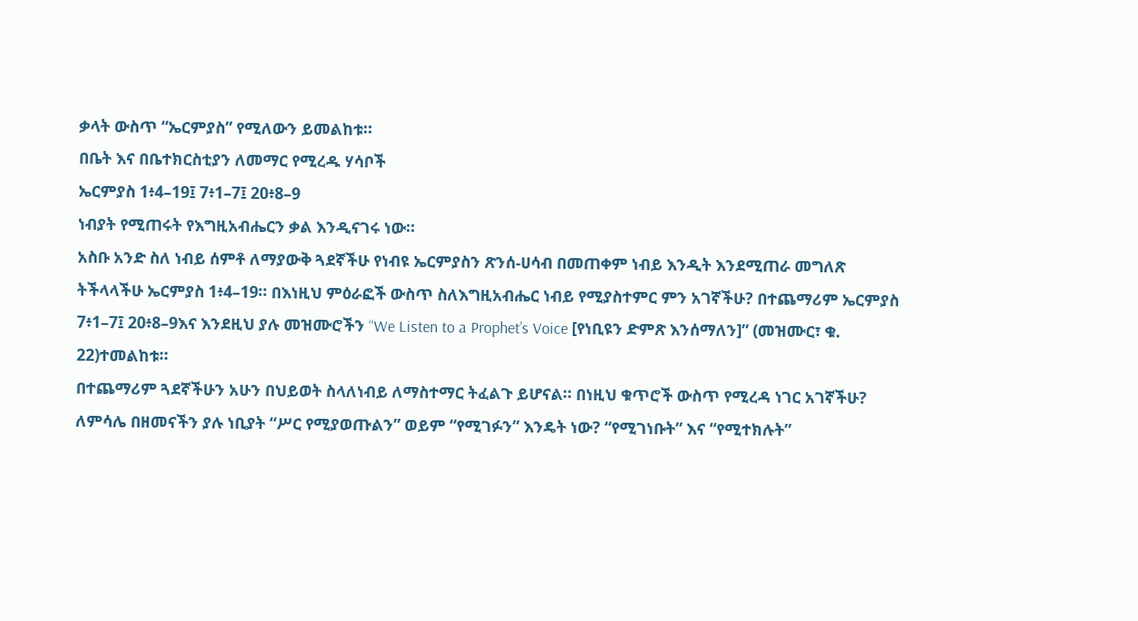ቃላት ውስጥ “ኤርምያስ” የሚለውን ይመልከቱ።
በቤት እና በቤተክርስቲያን ለመማር የሚረዱ ሃሳቦች
ኤርምያስ 1፥4–19፤ 7፥1–7፤ 20፥8–9
ነብያት የሚጠሩት የእግዚአብሔርን ቃል እንዲናገሩ ነው።
አስቡ አንድ ስለ ነብይ ሰምቶ ለማያውቅ ጓደኛችሁ የነብዩ ኤርምያስን ጽንሰ-ሀሳብ በመጠቀም ነብይ እንዲት እንደሚጠራ መግለጽ ትችላላችሁ ኤርምያስ 1፥4–19። በእነዚህ ምዕራፎች ውስጥ ስለእግዚአብሔር ነብይ የሚያስተምር ምን አገኛችሁ? በተጨማሪም ኤርምያስ 7፥1–7፤ 20፥8–9እና እንደዚህ ያሉ መዝሙሮችን “We Listen to a Prophet’s Voice [የነቢዩን ድምጽ እንሰማለን]” (መዝሙር፣ ቁ. 22)ተመልከቱ።
በተጨማሪም ጓደኛችሁን አሁን በህይወት ስላለነብይ ለማስተማር ትፈልጉ ይሆናል። በነዚህ ቁጥሮች ውስጥ የሚረዳ ነገር አገኛችሁ? ለምሳሌ በዘመናችን ያሉ ነቢያት “ሥር የሚያወጡልን” ወይም “የሚገፉን” እንዴት ነው? “የሚገነቡት” እና “የሚተክሉት”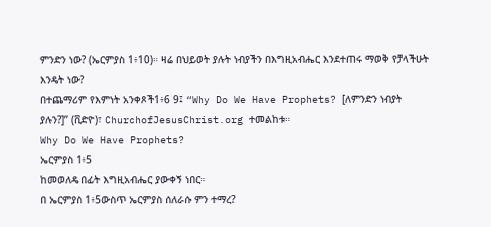ምንድን ነው? (ኤርምያስ 1፥10)። ዛሬ በህይወት ያሉት ነብያችን በእግዚአብሔር እንደተጠሩ ማወቅ የቻላችሁት እንዴት ነው?
በተጨማሪም የእምነት አንቀጾች1፥6 9፤ “Why Do We Have Prophets? [ለምንድን ነብያት ያሉን?]” (ቪድዮ)፣ ChurchofJesusChrist.org ተመልከቱ።
Why Do We Have Prophets?
ኤርምያስ 1፥5
ከመወለዴ በፊት እግዚአብሔር ያውቀኝ ነበር።
በ ኤርምያስ 1፥5ውስጥ ኤርምያስ ሰለራሱ ምን ተማረ?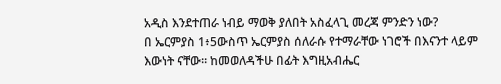አዲስ እንደተጠራ ነብይ ማወቅ ያለበት አስፈላጊ መረጃ ምንድን ነው?
በ ኤርምያስ 1፥5ውስጥ ኤርምያስ ሰለራሱ የተማራቸው ነገሮች በእናንተ ላይም እውነት ናቸው። ከመወለዳችሁ በፊት እግዚአብሔር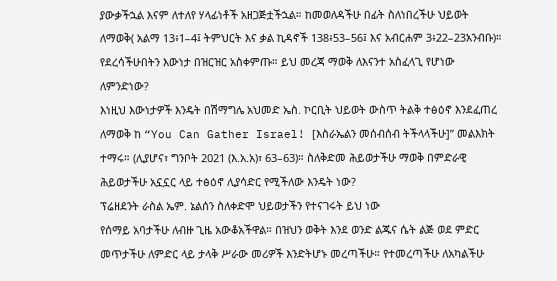ያውቃችኋል እናም ለተለየ ሃላፊነቶች አዘጋጅቷችኋል። ከመወለዳችሁ በፊት ስለነበረችሁ ህይወት ለማወቅ( አልማ 13፥1–4፤ ትምህርት እና ቃል ኪዳኖች 138፥53–56፤ እና አብርሐም 3፥22–23አንብቡ)። የደረሳችሁበትን እውነታ በዝርዝር አስቀምጡ። ይህ መረጃ ማወቅ ለእናንተ አስፈላጊ የሆነው ለምንድነው?
እነዚህ እውነታዎች እንዴት በሽማግሌ አህመድ ኤስ. ኮርቢት ህይወት ውስጥ ትልቅ ተፅዕኖ እንደፈጠረ ለማወቅ ከ “You Can Gather Israel! [እስራኤልን መሰብሰብ ትችላላችሁ]” መልእክት ተማሩ። (ሊያሆና፣ ግንቦት 2021 (እ.አ.አ)፣ 63–63)። ስለቅድመ ሕይወታችሁ ማወቅ በምድራዊ ሕይወታችሁ አኗኗር ላይ ተፅዕኖ ሊያሳድር የሚችለው እንዴት ነው?
ፕሬዘደንት ራስል ኤም. ኔልሰን ስለቀድሞ ህይወታችን የተናገሩት ይህ ነው
የሰማይ አባታችሁ ለብዙ ጊዜ አውቆአችዋል። በዝህን ወቅት እንደ ወንድ ልጁና ሴት ልጅ ወደ ምድር መጥታችሁ ለምድር ላይ ታላቅ ሥራው መሪዎች እንድትሆኑ መረጣችሁ። የተመረጣችሁ ለአካልችሁ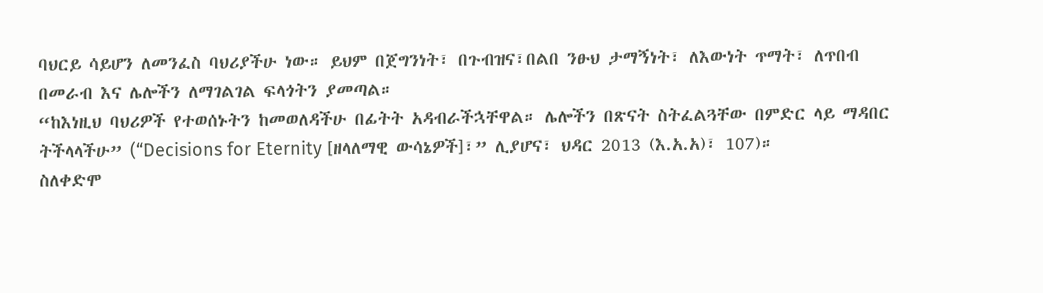ባህርይ ሳይሆን ለመንፈስ ባህሪያችሁ ነው። ይህም በጀግንነት፣ በጉብዝና፣በልበ ንፁህ ታማኝነት፣ ለእውነት ጥማት፣ ለጥበብ በመራብ እና ሌሎችን ለማገልገል ፍላጎትን ያመጣል።
“ከእነዚህ ባህሪዎች የተወሰኑትን ከመወለዳችሁ በፊትት አዳብራችኋቸዋል። ሌሎችን በጽናት ስትፈልጓቸው በምድር ላይ ማዳበር ትችላላችሁ” (“Decisions for Eternity [ዘላለማዊ ውሳኔዎች]፣” ሊያሆና፣ ህዳር 2013 (እ.አ.አ)፣ 107)።
ስለቀድሞ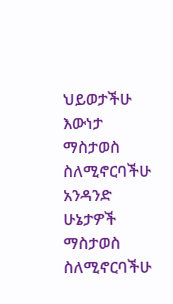ህይወታችሁ እውነታ ማስታወስ ስለሚኖርባችሁ አንዳንድ ሁኔታዎች ማስታወስ ስለሚኖርባችሁ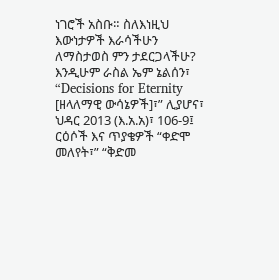ነገሮች አስቡ። ስለእነዚህ እውነታዎች እራሳችሁን ለማስታወስ ምን ታደርጋላችሁ?
እንዲሁም ራስል ኤም ኔልሰን፣ “Decisions for Eternity [ዘላለማዊ ውሳኔዎች]፣” ሊያሆና፣ ህዳር 2013 (እ.አ.አ)፣ 106-9፤ ርዕሶች እና ጥያቄዎች “ቀድሞ መለየት፣” “ቅድመ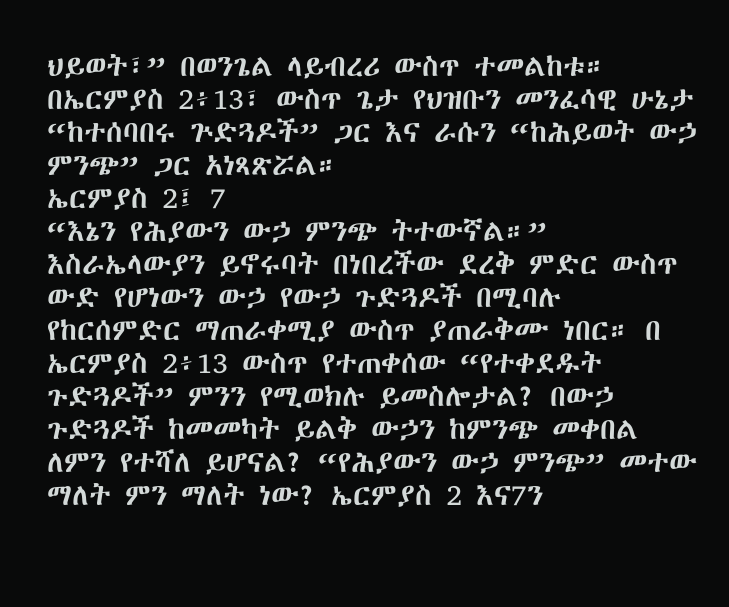ህይወት፣” በወንጌል ላይብረሪ ውስጥ ተመልከቱ።
በኤርምያስ 2፥13፣ ውስጥ ጌታ የህዝቡን መንፈሳዊ ሁኔታ “ከተሰባበሩ ጕድጓዶች” ጋር እና ራሱን “ከሕይወት ውኃ ምንጭ” ጋር አነጻጽሯል።
ኤርምያስ 2፤ 7
“እኔን የሕያውን ውኃ ምንጭ ትተውኛል።”
እስራኤላውያን ይኖሩባት በነበረችው ደረቅ ምድር ውስጥ ውድ የሆነውን ውኃ የውኃ ጉድጓዶች በሚባሉ የከርሰምድር ማጠራቀሚያ ውስጥ ያጠራቅሙ ነበር። በ ኤርምያስ 2፥13 ውስጥ የተጠቀሰው “የተቀደዱት ጉድጓዶች” ምንን የሚወክሉ ይመስሎታል? በውኃ ጉድጓዶች ከመመካት ይልቅ ውኃን ከምንጭ መቀበል ለምን የተሻለ ይሆናል? “የሕያውን ውኃ ምንጭ” መተው ማለት ምን ማለት ነው? ኤርምያስ 2 እና7ን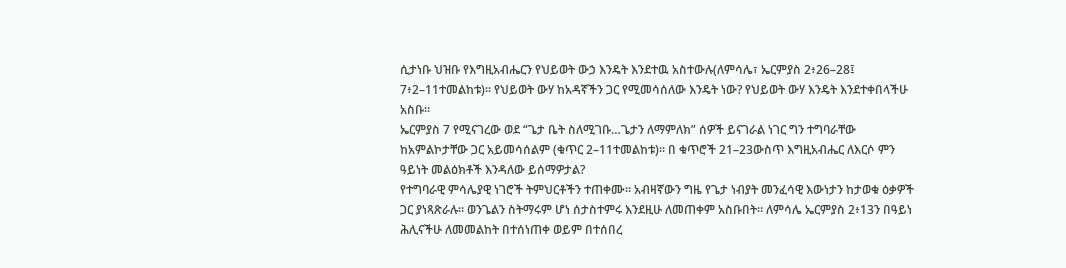ሲታነቡ ህዝቡ የእግዚአብሔርን የህይወት ውኃ እንዴት እንደተዉ አስተውሉ(ለምሳሌ፣ ኤርምያስ 2፥26–28፤ 7፥2–11ተመልከቱ)። የህይወት ውሃ ከአዳኛችን ጋር የሚመሳሰለው እንዴት ነው? የህይወት ውሃ እንዴት እንደተቀበላችሁ አስቡ።
ኤርምያስ 7 የሚናገረው ወደ “ጌታ ቤት ስለሚገቡ…ጌታን ለማምለክ” ሰዎች ይናገራል ነገር ግን ተግባራቸው ከአምልኮታቸው ጋር አይመሳሰልም (ቁጥር 2–11ተመልከቱ)። በ ቁጥሮች 21–23ውስጥ እግዚአብሔር ለእርሶ ምን ዓይነት መልዕክቶች እንዳለው ይሰማዎታል?
የተግባራዊ ምሳሌያዊ ነገሮች ትምህርቶችን ተጠቀሙ። አብዛኛውን ግዜ የጌታ ነብያት መንፈሳዊ እውነታን ከታወቁ ዕቃዎች ጋር ያነጻጽራሉ። ወንጌልን ስትማሩም ሆነ ሰታስተምሩ እንደዚሁ ለመጠቀም አስቡበት። ለምሳሌ ኤርምያስ 2፥13ን በዓይነ ሕሊናችሁ ለመመልከት በተሰነጠቀ ወይም በተሰበረ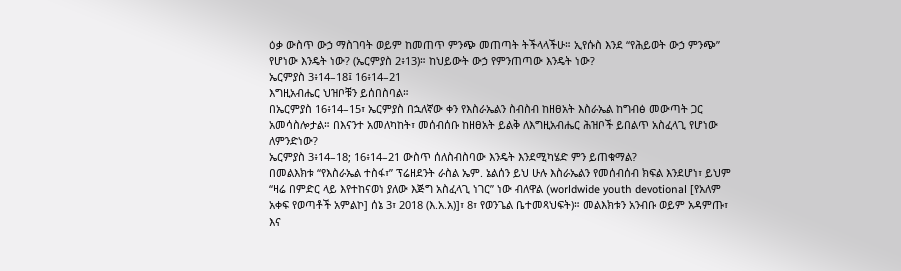ዕቃ ውስጥ ውኃ ማስገባት ወይም ከመጠጥ ምንጭ መጠጣት ትችላላችሁ። ኢየሱስ እንደ “የሕይወት ውኃ ምንጭ” የሆነው እንዴት ነው? (ኤርምያስ 2፥13)። ከህይውት ውኃ የምንጠጣው እንዴት ነው?
ኤርምያስ 3፥14–18፤ 16፥14–21
እግዚአብሔር ህዝቦቹን ይሰበስባል።
በኤርምያስ 16፥14–15፣ ኤርምያስ በኋለኛው ቀን የእስራኤልን ስብስብ ከዘፀአት እስራኤል ከግብፅ መውጣት ጋር አመሳስሎታል። በእናንተ አመለካከት፣ መሰብሰቡ ከዘፀአት ይልቅ ለእግዚአብሔር ሕዝቦች ይበልጥ አስፈላጊ የሆነው ለምንድነው?
ኤርምያስ 3፥14–18; 16፥14–21 ውስጥ ሰለስብስባው እንዴት እንደሚካሄድ ምን ይጠቁማል?
በመልእክቱ “የእስራኤል ተስፋ፣” ፕሬዘደንት ራስል ኤም. ኔልሰን ይህ ሁሉ እስራኤልን የመሰብሰብ ክፍል እንደሆነ፣ ይህም “ዛሬ በምድር ላይ እየተከናወነ ያለው እጅግ አስፈላጊ ነገር” ነው ብለዋል (worldwide youth devotional [የአለም አቀፍ የወጣቶች አምልኮ] ሰኔ 3፣ 2018 (እ.አ.አ)]፣ 8፣ የወንጌል ቤተመጻህፍት)። መልእክቱን አንብቡ ወይም አዳምጡ፣ እና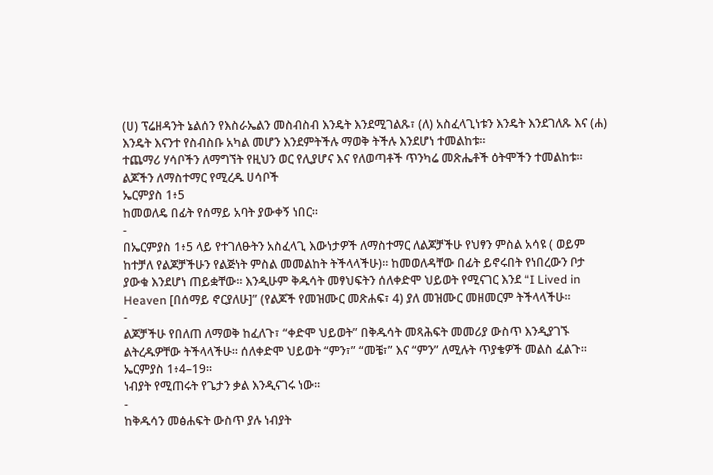(ሀ) ፕሬዘዳንት ኔልሰን የእስራኤልን መስብስብ እንዴት እንደሚገልጹ፣ (ለ) አስፈላጊነቱን እንዴት እንደገለጹ እና (ሐ) እንዴት እናንተ የስብስቡ አካል መሆን እንደምትችሉ ማወቅ ትችሉ እንደሆነ ተመልከቱ።
ተጨማሪ ሃሳቦችን ለማግኘት የዚህን ወር የሊያሆና እና የለወጣቶች ጥንካሬ መጽሔቶች ዕትሞችን ተመልከቱ።
ልጆችን ለማስተማር የሚረዱ ሀሳቦች
ኤርምያስ 1፥5
ከመወለዴ በፊት የሰማይ አባት ያውቀኝ ነበር።
-
በኤርምያስ 1፥5 ላይ የተገለፁትን አስፈላጊ እውነታዎች ለማስተማር ለልጆቻችሁ የህፃን ምስል አሳዩ ( ወይም ከተቻለ የልጆቻችሁን የልጅነት ምስል መመልከት ትችላላችሁ)። ከመወለዳቸው በፊት ይኖሩበት የነበረውን ቦታ ያውቁ እንደሆነ ጠይቋቸው። እንዲሁም ቅዱሳት መፃህፍትን ሰለቀድሞ ህይወት የሚናገር እንደ “I Lived in Heaven [በሰማይ ኖርያለሁ]” (የልጆች የመዝሙር መጽሐፍ፣ 4) ያለ መዝሙር መዘመርም ትችላላችሁ።
-
ልጆቻችሁ የበለጠ ለማወቅ ከፈለጉ፣ “ቀድሞ ህይወት” በቅዱሳት መጻሕፍት መመሪያ ውስጥ እንዲያገኙ ልትረዱዎቸው ትችላላችሁ። ሰለቀድሞ ህይወት “ምን፣” “መቼ፣” እና “ምን” ለሚሉት ጥያቄዎች መልስ ፈልጉ።
ኤርምያስ 1፥4–19።
ነብያት የሚጠሩት የጌታን ቃል እንዲናገሩ ነው።
-
ከቅዱሳን መፅሐፍት ውስጥ ያሉ ነብያት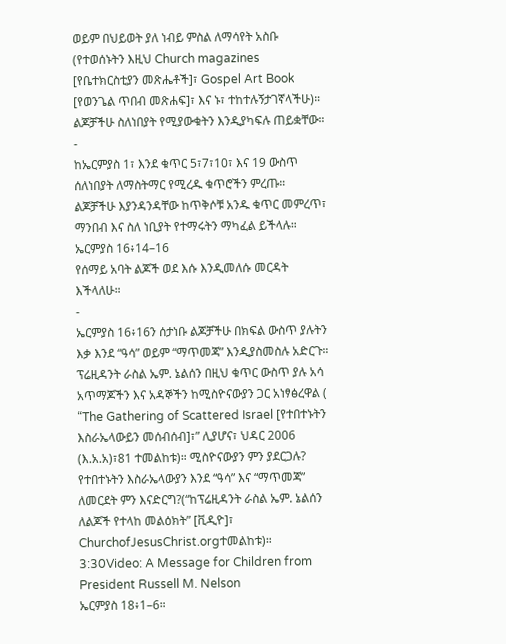ወይም በህይወት ያለ ነብይ ምስል ለማሳየት አስቡ (የተወሰኑትን እዚህ Church magazines [የቤተክርስቲያን መጽሔቶች]፣ Gospel Art Book [የወንጌል ጥበብ መጽሐፍ]፣ እና ኑ፣ ተከተሉኝታገኛላችሁ)። ልጆቻችሁ ስለነበያት የሚያውቁትን እንዲያካፍሉ ጠይቋቸው።
-
ከኤርምያስ 1፣ እንደ ቁጥር 5፣7፣10፣ እና 19 ውስጥ ሰለነበያት ለማስትማር የሚረዱ ቁጥሮችን ምረጡ። ልጆቻችሁ እያንዳንዳቸው ከጥቅሶቹ አንዱ ቁጥር መምረጥ፣ ማንበብ እና ስለ ነቢያት የተማሩትን ማካፈል ይችላሉ።
ኤርምያስ 16፥14–16
የሰማይ አባት ልጆች ወደ እሱ እንዲመለሱ መርዳት እችላለሁ።
-
ኤርምያስ 16፥16ን ሰታነቡ ልጆቻችሁ በክፍል ውስጥ ያሉትን እቃ እንደ “ዓሳ” ወይም “ማጥመጃ” እንዲያስመስሉ አድርጉ። ፕሬዚዳንት ራስል ኤም. ኔልሰን በዚህ ቁጥር ውስጥ ያሉ አሳ አጥማጆችን እና አዳኞችን ከሚስዮናውያን ጋር አነፃፅረዋል ( “The Gathering of Scattered Israel [የተበተኑትን እስራኤላውይን መሰብሰብ]፣” ሊያሆና፣ ህዳር 2006 (እ.አ.አ)፣81 ተመልከቱ)። ሚስዮናውያን ምን ያደርጋሉ? የተበተኑትን እስራኤላውያን እንደ “ዓሳ” እና “ማጥመጃ” ለመርደት ምን እናድርግ?(“ከፕሬዚዳንት ራስል ኤም. ኔልሰን ለልጆች የተላከ መልዕክት” [ቪዲዮ]፣ ChurchofJesusChrist.orgተመልከቱ)።
3:30Video: A Message for Children from President Russell M. Nelson
ኤርምያስ 18፥1–6።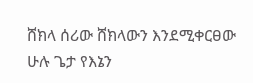ሸክላ ሰሪው ሸክላውን እንደሚቀርፀው ሁሉ ጌታ የእኔን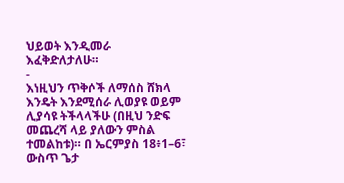ህይወት እንዲመራ እፈቅድለታለሁ።
-
እነዚህን ጥቅሶች ለማሰስ ሸክላ እንዴት እንደሚሰራ ሊወያዩ ወይም ሊያሳዩ ትችላላችሁ (በዚህ ንድፍ መጨረሻ ላይ ያለውን ምስል ተመልከቱ)። በ ኤርምያስ 18፥1–6፣ ውስጥ ጌታ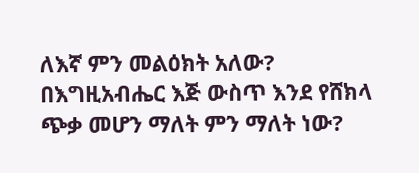ለእኛ ምን መልዕክት አለው? በእግዚአብሔር እጅ ውስጥ እንደ የሸክላ ጭቃ መሆን ማለት ምን ማለት ነው?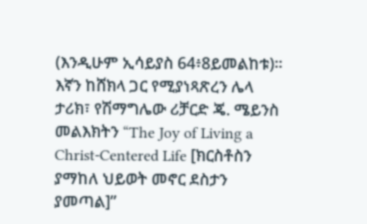(እንዲሁም ኢሳይያስ 64፥8ይመልከቱ)። እኛን ከሸክላ ጋር የሚያነጻጽረን ሌላ ታሪክ፣ የሽማግሌው ሪቻርድ ጄ. ሜይንስ መልእክትን “The Joy of Living a Christ-Centered Life [ክርስቶስን ያማከለ ህይወት መኖር ደስታን ያመጣል]”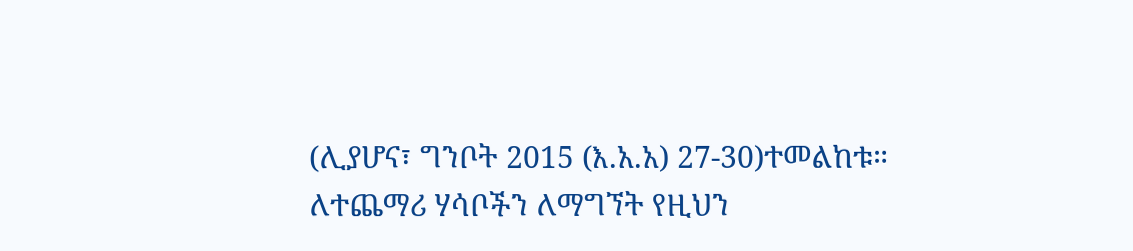(ሊያሆና፣ ግንቦት 2015 (እ.አ.አ) 27-30)ተመልከቱ።
ለተጨማሪ ሃሳቦችን ለማግኘት የዚህን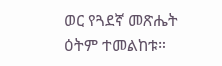ወር የጓደኛ መጽሔት ዕትም ተመልከቱ።